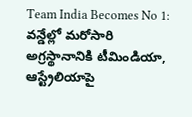Team India Becomes No 1: వన్డేల్లో మరోసారి అగ్రస్థానానికి టీమిండియా, ఆస్ట్రేలియాపై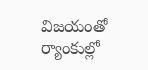విజయంతో ర్యాంకుల్లో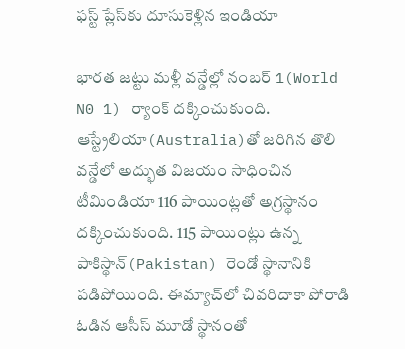ఫస్ట్ ప్లేస్‌కు దూసుకెళ్లిన ఇండియా

భార‌త జ‌ట్టు మ‌ళ్లీ వ‌న్డేల్లో నంబ‌ర్ 1(World N0 1) ర్యాంక్ ద‌క్కించుకుంది. ఆస్ట్రేలియా(Australia)తో జ‌రిగిన‌ తొలి వ‌న్డేలో అద్భుత‌ విజ‌యం సాధించిన టీమిండియా 116 పాయింట్ల‌తో అగ్ర‌స్థానం ద‌క్కించుకుంది. 115 పాయింట్లు ఉన్న‌ పాకిస్థాన్‌(Pakistan) రెండో స్థానానికి ప‌డిపోయింది. ఈమ్యాచ్‌లో చివ‌రిదాకా పోరాడి ఓడిన ఆసీస్ మూడో స్థానంతో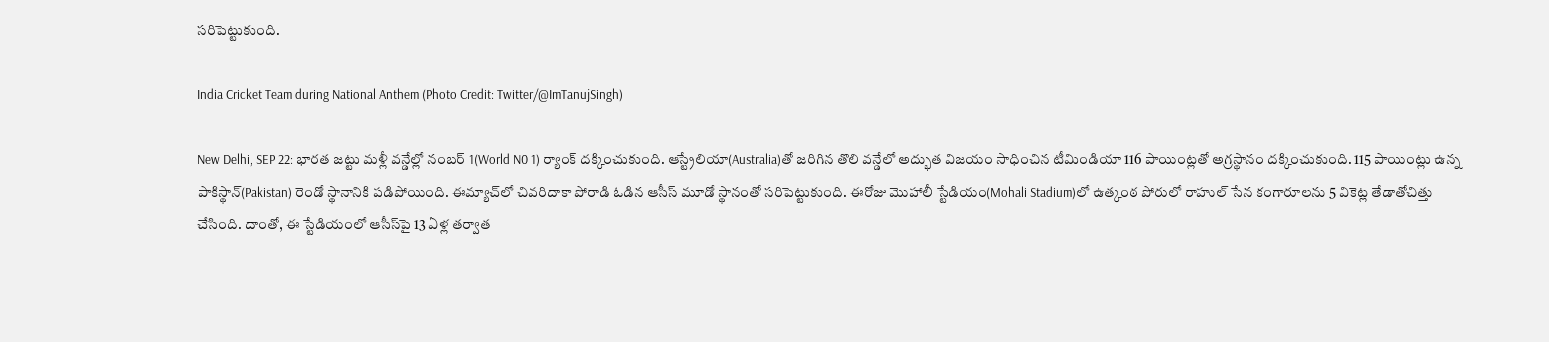స‌రిపెట్టుకుంది.

India Cricket Team during National Anthem (Photo Credit: Twitter/@ImTanujSingh)

New Delhi, SEP 22: భార‌త జ‌ట్టు మ‌ళ్లీ వ‌న్డేల్లో నంబ‌ర్ 1(World N0 1) ర్యాంక్ ద‌క్కించుకుంది. ఆస్ట్రేలియా(Australia)తో జ‌రిగిన‌ తొలి వ‌న్డేలో అద్భుత‌ విజ‌యం సాధించిన టీమిండియా 116 పాయింట్ల‌తో అగ్ర‌స్థానం ద‌క్కించుకుంది. 115 పాయింట్లు ఉన్న‌ పాకిస్థాన్‌(Pakistan) రెండో స్థానానికి ప‌డిపోయింది. ఈమ్యాచ్‌లో చివ‌రిదాకా పోరాడి ఓడిన ఆసీస్ మూడో స్థానంతో స‌రిపెట్టుకుంది. ఈరోజు మొహాలీ స్టేడియం(Mohali Stadium)లో ఉత్కంఠ పోరులో రాహుల్ సేన‌ కంగారూల‌ను 5 వికెట్ల తేడాతోచిత్తు చేసింది. దాంతో, ఈ స్టేడియంలో ఆసీస్‌పై 13 ఏళ్ల త‌ర్వాత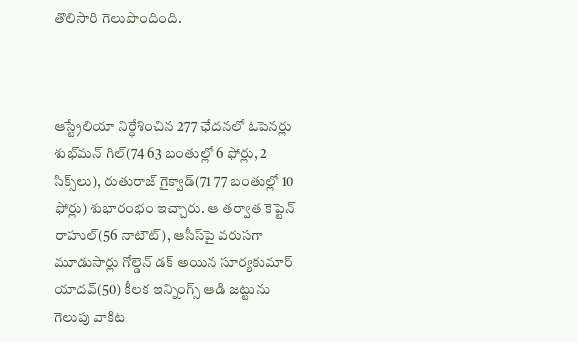తొలిసారి గెలుపొందింది.



ఆస్ట్రేలియా నిర్ధేశించిన 277 ఛేద‌న‌లో ఓపెన‌ర్లు శుభ్‌మ‌న్ గిల్(74 63 బంతుల్లో 6 ఫోర్లు, 2 సిక్స్‌లు), రుతురాజ్ గైక్వాడ్(71 77 బంతుల్లో 10 ఫోర్లు) శుభారంభం ఇచ్చారు. ఆ త‌ర్వాత కెప్టెన్ రాహుల్(56 నాటౌట్), ఆసీస్‌పై వ‌రుస‌గా మూడుసార్లు గోల్డెన్ డ‌క్ అయిన‌ సూర్య‌కుమార్ యాద‌వ్(50) కీల‌క ఇన్నింగ్స్ ఆడి జ‌ట్టును గెలుపు వాకిట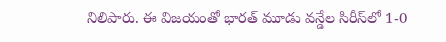నిలిపారు. ఈ విజ‌యంతో భార‌త్ మూడు వ‌న్డేల సిరీస్‌లో 1-0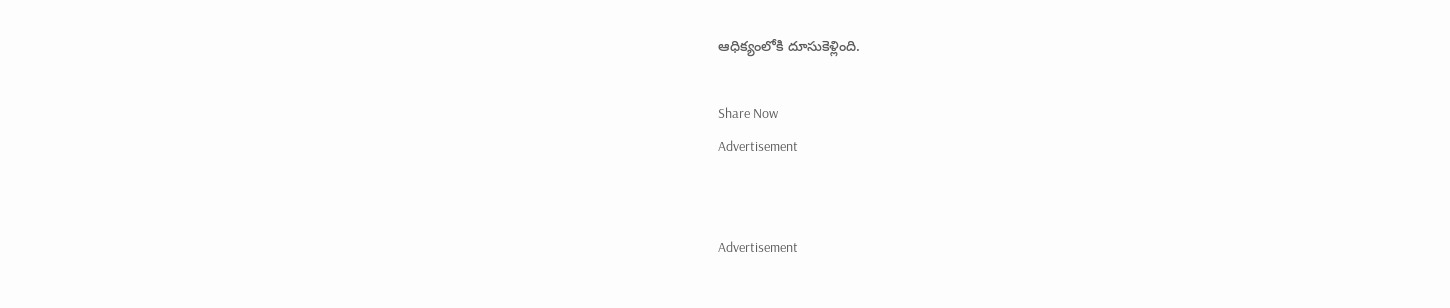ఆధిక్యంలోకి దూసుకెళ్లింది.

Share Now
Advertisement


Advertisement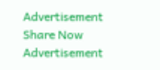Advertisement
Share Now
Advertisement